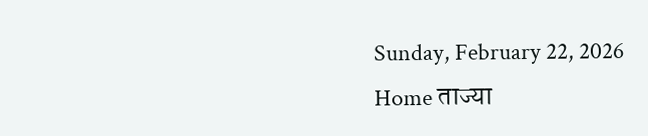Sunday, February 22, 2026
Home ताज्या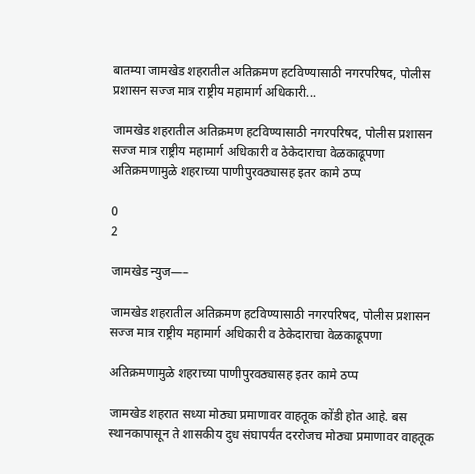बातम्या जामखेड शहरातील अतिक्रमण हटविण्यासाठी नगरपरिषद, पोलीस प्रशासन सज्ज मात्र राष्ट्रीय महामार्ग अधिकारी...

जामखेड शहरातील अतिक्रमण हटविण्यासाठी नगरपरिषद, पोलीस प्रशासन सज्ज मात्र राष्ट्रीय महामार्ग अधिकारी व ठेकेदाराचा वेळकाढूपणा अतिक्रमणामुळे शहराच्या पाणीपुरवठ्यासह इतर कामे ठप्प

0
2

जामखेड न्युज—–

जामखेड शहरातील अतिक्रमण हटविण्यासाठी नगरपरिषद, पोलीस प्रशासन सज्ज मात्र राष्ट्रीय महामार्ग अधिकारी व ठेकेदाराचा वेळकाढूपणा

अतिक्रमणामुळे शहराच्या पाणीपुरवठ्यासह इतर कामे ठप्प

जामखेड शहरात सध्या मोठ्या प्रमाणावर वाहतूक कोंडी होत आहे. बस स्थानकापासून ते शासकीय दुध संघापर्यंत दररोजच मोठ्या प्रमाणावर वाहतूक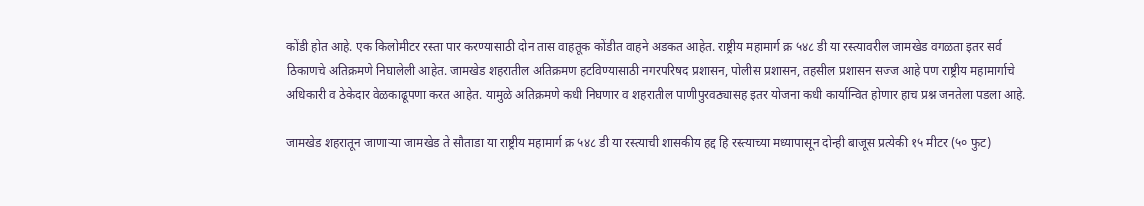कोंडी होत आहे. एक किलोमीटर रस्ता पार करण्यासाठी दोन तास वाहतूक कोंडीत वाहने अडकत आहेत. राष्ट्रीय महामार्ग क्र ५४८ डी या रस्त्यावरील जामखेड वगळता इतर सर्व ठिकाणचे अतिक्रमणे निघालेली आहेत. जामखेड शहरातील अतिक्रमण हटविण्यासाठी नगरपरिषद प्रशासन, पोलीस प्रशासन, तहसील प्रशासन सज्ज आहे पण राष्ट्रीय महामार्गाचे अधिकारी व ठेकेदार वेळकाढूपणा करत आहेत. यामुळे अतिक्रमणे कधी निघणार व शहरातील पाणीपुरवठ्यासह इतर योजना कधी कार्यान्वित होणार हाच प्रश्न जनतेला पडला आहे.

जामखेड शहरातून जाणाऱ्या जामखेड ते सौताडा या राष्ट्रीय महामार्ग क्र ५४८ डी या रस्त्याची शासकीय हद्द हि रस्त्याच्या मध्यापासून दोन्ही बाजूस प्रत्येकी १५ मीटर (५० फुट)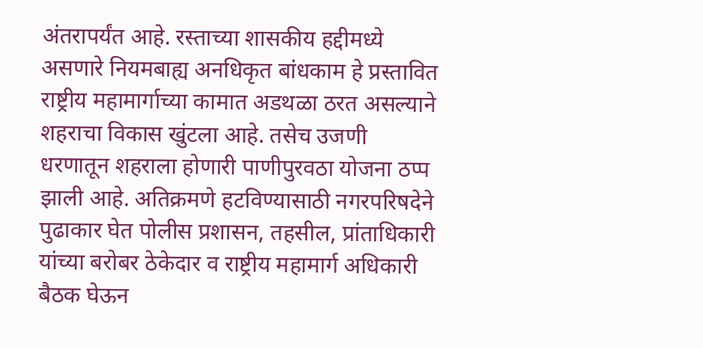अंतरापर्यंत आहे. रस्ताच्या शासकीय हद्दीमध्ये असणारे नियमबाह्य अनधिकृत बांधकाम हे प्रस्तावित राष्ट्रीय महामार्गाच्या कामात अडथळा ठरत असल्याने शहराचा विकास खुंटला आहे. तसेच उजणी धरणातून शहराला होणारी पाणीपुरवठा योजना ठप्प झाली आहे. अतिक्रमणे हटविण्यासाठी नगरपरिषदेने पुढाकार घेत पोलीस प्रशासन, तहसील, प्रांताधिकारी यांच्या बरोबर ठेकेदार व राष्ट्रीय महामार्ग अधिकारी बैठक घेऊन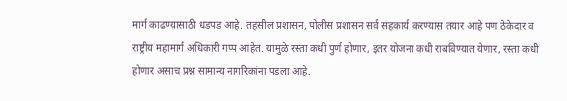मार्ग काढण्यासाठी धडपड आहे. तहसील प्रशासन, पोलीस प्रशासन सर्व सहकार्य करण्यास तयार आहे पण ठेकेदार व राष्ट्रीय महामार्ग अधिकारी गप्प आहेत. यामुळे रस्ता कधी पुर्ण होणार, इतर योजना कधी राबविण्यात येणार, रस्ता कधी होणार असाच प्रश्न सामान्य नागरिकांना पडला आहे.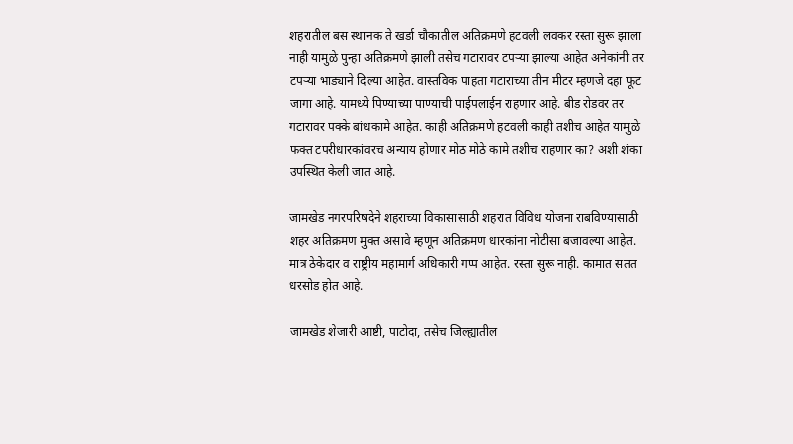शहरातील बस स्थानक ते खर्डा चौकातील अतिक्रमणे हटवली लवकर रस्ता सुरू झाला नाही यामुळे पुन्हा अतिक्रमणे झाली तसेच गटारावर टपऱ्या झाल्या आहेत अनेकांनी तर टपऱ्या भाड्याने दिल्या आहेत. वास्तविक पाहता गटाराच्या तीन मीटर म्हणजे दहा फूट जागा आहे. यामध्ये पिण्याच्या पाण्याची पाईपलाईन राहणार आहे. बीड रोडवर तर गटारावर पक्के बांधकामे आहेत. काही अतिक्रमणे हटवली काही तशीच आहेत यामुळे फक्त टपरीधारकांवरच अन्याय होणार मोठ मोठे कामे तशीच राहणार का? अशी शंका उपस्थित केली जात आहे.

जामखेड नगरपरिषदेने शहराच्या विकासासाठी शहरात विविध योजना राबविण्यासाठी शहर अतिक्रमण मुक्त असावे म्हणून अतिक्रमण धारकांना नोटीसा बजावल्या आहेत. मात्र ठेकेदार व राष्ट्रीय महामार्ग अधिकारी गप्प आहेत. रस्ता सुरू नाही. कामात सतत धरसोड होत आहे.

जामखेड शेजारी आष्टी, पाटोदा, तसेच जिल्ह्यातील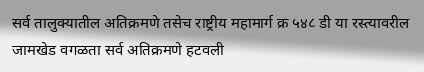सर्व तालुक्यातील अतिक्रमणे तसेच राष्ट्रीय महामार्ग क्र ५४८ डी या रस्त्यावरील जामखेड वगळता सर्व अतिक्रमणे हटवली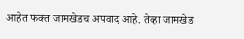आहेत फक्त जामखेडच अपवाद आहे. तेव्हा जामखेड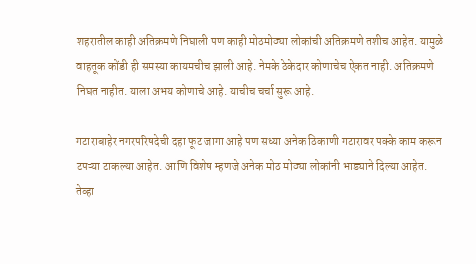शहरातील काही अतिक्रमणे निघाली पण काही मोठमोठ्या लोकांची अतिक्रमणे तशीच आहेत. यामुळे वाहतूक कोंडी ही समस्या कायमचीच झाली आहे. नेमके ठेकेदार कोणाचेच ऐकत नाही. अतिक्रमणे निघत नाहीत. याला अभय कोणाचे आहे. याचीच चर्चा सुरू आहे.

गटाराबाहेर नगरपरिषदेची दहा फूट जागा आहे पण सध्या अनेक ठिकाणी गटारावर पक्के काम करून टपऱ्या टाकल्या आहेत. आणि विशेष म्हणजे अनेक मोठ मोठ्या लोकांनी भाड्याने दिल्या आहेत. तेव्हा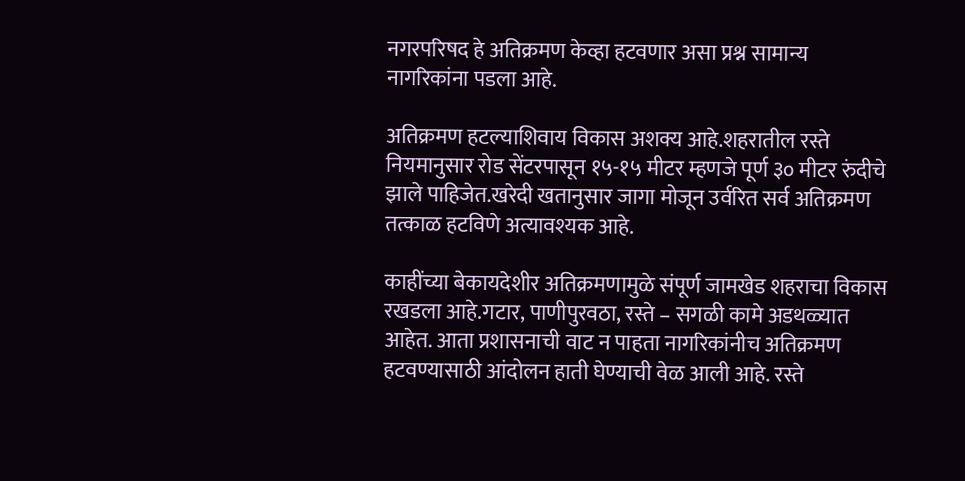नगरपरिषद हे अतिक्रमण केव्हा हटवणार असा प्रश्न सामान्य नागरिकांना पडला आहे.

अतिक्रमण हटल्याशिवाय विकास अशक्य आहे.शहरातील रस्ते नियमानुसार रोड सेंटरपासून १५-१५ मीटर म्हणजे पूर्ण ३० मीटर रुंदीचे झाले पाहिजेत.खरेदी खतानुसार जागा मोजून उर्वरित सर्व अतिक्रमण तत्काळ हटविणे अत्यावश्यक आहे.

काहींच्या बेकायदेशीर अतिक्रमणामुळे संपूर्ण जामखेड शहराचा विकास रखडला आहे.गटार, पाणीपुरवठा, रस्ते – सगळी कामे अडथळ्यात आहेत. आता प्रशासनाची वाट न पाहता नागरिकांनीच अतिक्रमण हटवण्यासाठी आंदोलन हाती घेण्याची वेळ आली आहे. रस्ते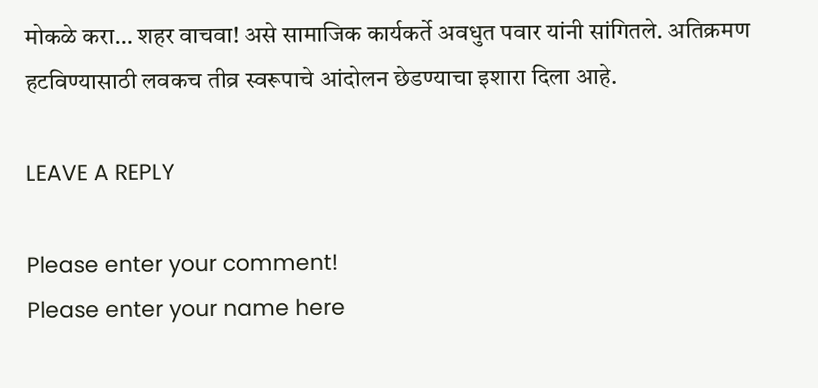मोकळे करा… शहर वाचवा! असे सामाजिक कार्यकर्ते अवधुत पवार यांनी सांगितले. अतिक्रमण हटविण्यासाठी लवकच तीव्र स्वरूपाचे आंदोलन छेडण्याचा इशारा दिला आहे.

LEAVE A REPLY

Please enter your comment!
Please enter your name here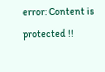error: Content is protected !!